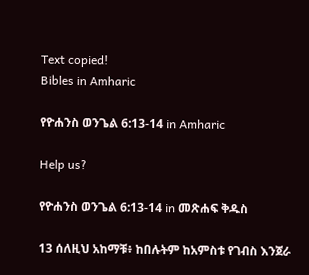Text copied!
Bibles in Amharic

የዮሐንስ ወንጌል 6:13-14 in Amharic

Help us?

የዮሐንስ ወንጌል 6:13-14 in መጽሐፍ ቅዱስ

13 ሰለዚህ አከማቹ፥ ከበሉትም ከአምስቱ የገብስ እንጀራ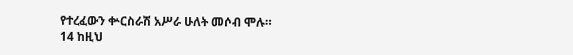የተረፈውን ቍርስራሽ አሥራ ሁለት መሶብ ሞሉ።
14 ከዚህ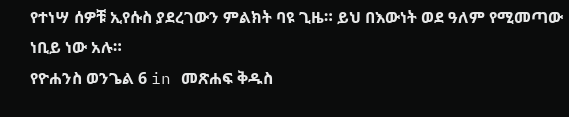የተነሣ ሰዎቹ ኢየሱስ ያደረገውን ምልክት ባዩ ጊዜ። ይህ በእውነት ወደ ዓለም የሚመጣው ነቢይ ነው አሉ።
የዮሐንስ ወንጌል 6 in መጽሐፍ ቅዱስ